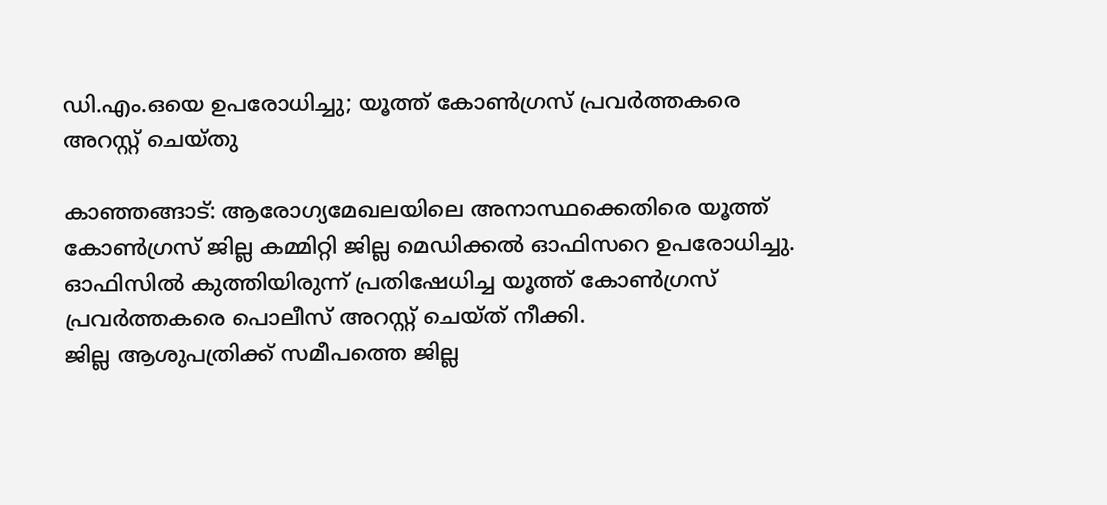ഡി.എം.ഒയെ ഉപരോധിച്ചു; യൂത്ത് കോണ്‍ഗ്രസ് പ്രവര്‍ത്തകരെ അറസ്റ്റ് ചെയ്തു

കാഞ്ഞങ്ങാട്: ആരോഗ്യമേഖലയിലെ അനാസ്ഥക്കെതിരെ യൂത്ത് കോണ്‍ഗ്രസ് ജില്ല കമ്മിറ്റി ജില്ല മെഡിക്കല്‍ ഓഫിസറെ ഉപരോധിച്ചു. ഓഫിസില്‍ കുത്തിയിരുന്ന് പ്രതിഷേധിച്ച യൂത്ത് കോണ്‍ഗ്രസ് പ്രവര്‍ത്തകരെ പൊലീസ് അറസ്റ്റ് ചെയ്ത് നീക്കി.
ജില്ല ആശുപത്രിക്ക് സമീപത്തെ ജില്ല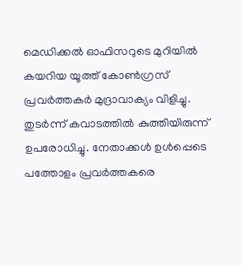മെഡിക്കല്‍ ഓഫിസറുടെ മുറിയില്‍ കയറിയ യൂത്ത് കോണ്‍ഗ്രസ് പ്രവര്‍ത്തകര്‍ മുദ്രാവാക്യം വിളിച്ചു. തുടര്‍ന്ന് കവാടത്തില്‍ കുത്തിയിരുന്ന് ഉപരോധിച്ചു. നേതാക്കള്‍ ഉള്‍പ്പെടെ പത്തോളം പ്രവര്‍ത്തകരെ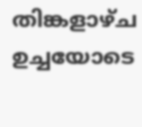തിങ്കളാഴ്ച ഉച്ചയോടെ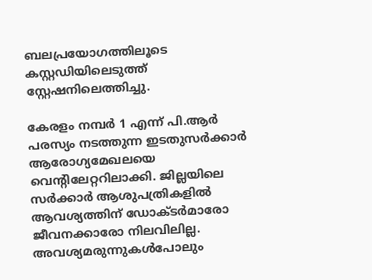ബലപ്രയോഗത്തിലൂടെ കസ്റ്റഡിയിലെടുത്ത് സ്റ്റേഷനിലെത്തിച്ചു.

കേരളം നമ്പര്‍ 1 എന്ന് പി.ആര്‍ പരസ്യം നടത്തുന്ന ഇടതുസര്‍ക്കാര്‍ ആരോഗ്യമേഖലയെ വെന്റിലേറ്ററിലാക്കി. ജില്ലയിലെ സര്‍ക്കാര്‍ ആശുപത്രികളില്‍ ആവശ്യത്തിന് ഡോക്ടര്‍മാരോ ജീവനക്കാരോ നിലവിലില്ല. അവശ്യമരുന്നുകള്‍പോലും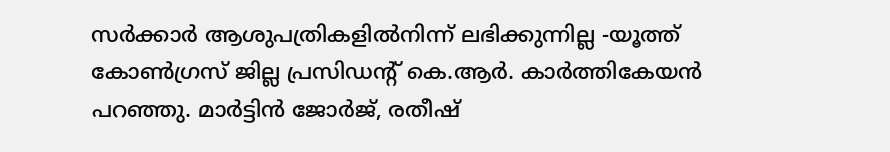സര്‍ക്കാര്‍ ആശുപത്രികളില്‍നിന്ന് ലഭിക്കുന്നില്ല -യൂത്ത് കോണ്‍ഗ്രസ് ജില്ല പ്രസിഡന്റ് കെ.ആര്‍. കാര്‍ത്തികേയന്‍ പറഞ്ഞു. മാര്‍ട്ടിന്‍ ജോര്‍ജ്, രതീഷ്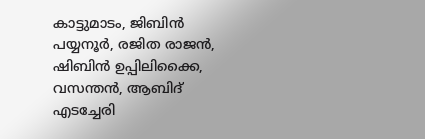കാട്ടുമാടം, ജിബിന്‍ പയ്യനൂര്‍, രജിത രാജന്‍, ഷിബിന്‍ ഉപ്പിലിക്കൈ, വസന്തന്‍, ആബിദ് എടച്ചേരി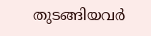തുടങ്ങിയവര്‍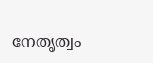നേതൃത്വം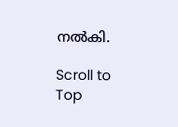നല്‍കി.

Scroll to Top